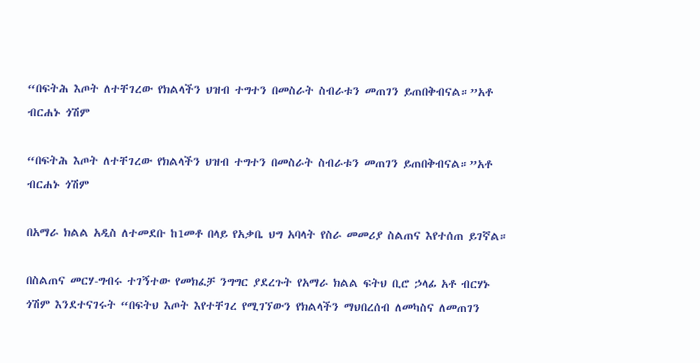“በፍትሕ እጦት ለተቸገረው የክልላችን ህዝብ ተግተን በመስራት ስብራቱን መጠገን ይጠበቅብናል።”አቶ ብርሐኑ ጎሽም

“በፍትሕ እጦት ለተቸገረው የክልላችን ህዝብ ተግተን በመስራት ስብራቱን መጠገን ይጠበቅብናል።”አቶ ብርሐኑ ጎሽም

በአማራ ክልል አዲስ ለተመደቡ ከ1መቶ በላይ የአቃቤ ህግ አባላት የስራ መመሪያ ስልጠና እየተሰጠ ይገኛል።

በስልጠና መርሃ-ግብሩ ተገኝተው የመክፈቻ ንግግር ያደረጉት የአማራ ክልል ፍትህ ቢሮ ኃላፊ አቶ ብርሃኑ ጎሽም እንደተናገሩት “በፍትህ እጦት እየተቸገረ የሚገኘውን የክልላችን ማህበረሰብ ለመካስና ለመጠገን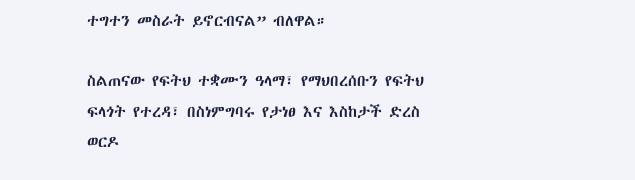ተግተን መስራት ይኖርብናል” ብለዋል።

ስልጠናው የፍትህ ተቋሙን ዓላማ፣ የማህበረሰቡን የፍትህ ፍላጎት የተረዳ፣ በስነምግባሩ የታነፀ እና እስከታች ድረስ ወርዶ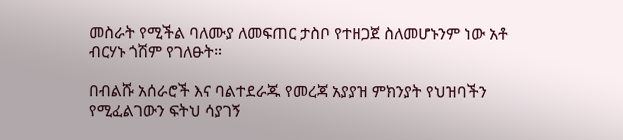መስራት የሚችል ባለሙያ ለመፍጠር ታስቦ የተዘጋጀ ስለመሆኑንም ነው አቶ ብርሃኑ ጎሽም የገለፁት።

በብልሹ አሰራሮች እና ባልተደራጁ የመረጃ አያያዝ ምክንያት የህዝባችን የሚፈልገውን ፍትህ ሳያገኝ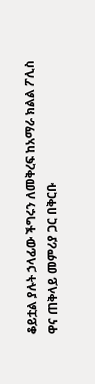ቆይቷል ያሉት ኃላፊው ችግሩን ለመቅረፍ ከአማራ ክልል ፖሊስ ዋና ጠቅላይ መምሪያ ጋር በቅርቡ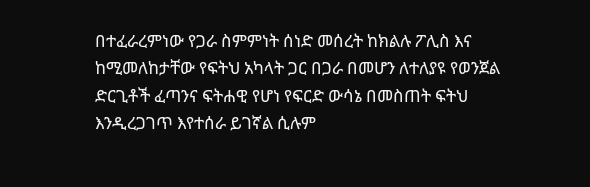በተፈራረምነው የጋራ ስምምነት ሰነድ መሰረት ከክልሉ ፖሊስ እና ከሚመለከታቸው የፍትህ አካላት ጋር በጋራ በመሆን ለተለያዩ የወንጀል ድርጊቶች ፈጣንና ፍትሐዊ የሆነ የፍርድ ውሳኔ በመስጠት ፍትህ እንዲረጋገጥ እየተሰራ ይገኛል ሲሉም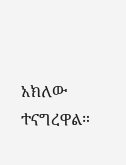አክለው ተናግረዋል።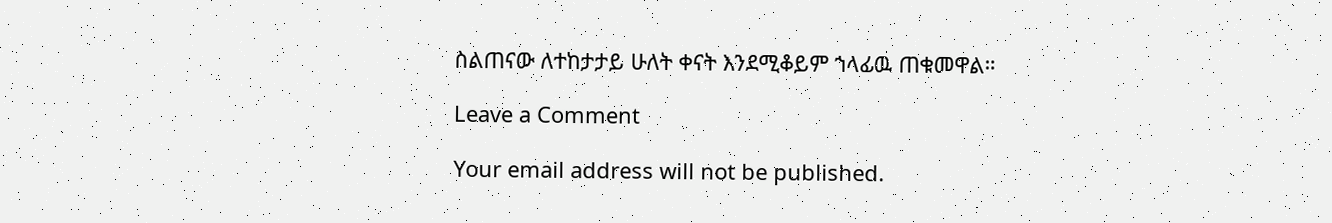ስልጠናው ለተከታታይ ሁለት ቀናት እንደሚቆይም ኀላፊዉ ጠቁመዋል።

Leave a Comment

Your email address will not be published.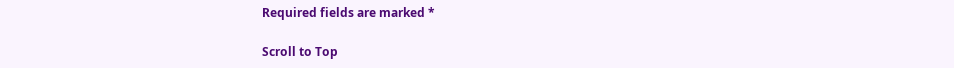Required fields are marked *

Scroll to Top